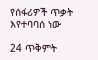የሰፋሪዎች ጥቃት እየተባባሰ ነው

24 ጥቅምት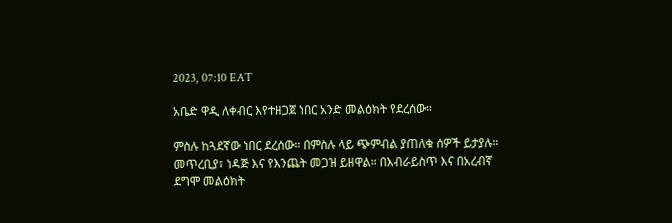2023, 07:10 EAT

አቤድ ዋዲ ለቀብር እየተዘጋጀ ነበር አንድ መልዕክት የደረሰው።

ምስሉ ከጓደኛው ነበር ደረሰው። በምስሉ ላይ ጭምብል ያጠለቁ ሰዎች ይታያሉ። መጥረቢያ፣ ነዳጅ እና የእንጨት መጋዝ ይዘዋል። በእብራይስጥ እና በአረብኛ ደግሞ መልዕክት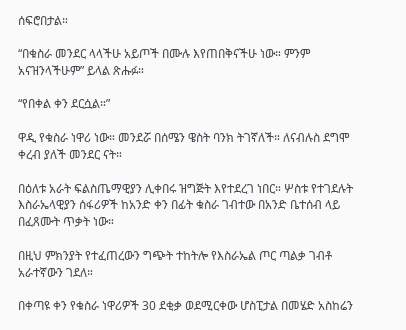ሰፍሮበታል።

“በቁስራ መንደር ላላችሁ አይጦች በሙሉ እየጠበቅናችሁ ነው። ምንም አናዝንላችሁም” ይላል ጽሑፉ።

“የበቀል ቀን ደርሷል።”

ዋዲ የቁስራ ነዋሪ ነው። መንደሯ በሰሜን ዌስት ባንክ ትገኛለች። ለናብሉስ ደግሞ ቀረብ ያለች መንደር ናት።

በዕለቱ አራት ፍልስጤማዊያን ሊቀበሩ ዝግጅት እየተደረገ ነበር። ሦስቱ የተገደሉት እስራኤላዊያን ሰፋሪዎች ከአንድ ቀን በፊት ቁስራ ገብተው በአንድ ቤተሰብ ላይ በፈጸሙት ጥቃት ነው።

በዚህ ምክንያት የተፈጠረውን ግጭት ተከትሎ የእስራኤል ጦር ጣልቃ ገብቶ አራተኛውን ገደለ።

በቀጣዩ ቀን የቁስራ ነዋሪዎች 30 ደቂቃ ወደሚርቀው ሆስፒታል በመሄድ አስከሬን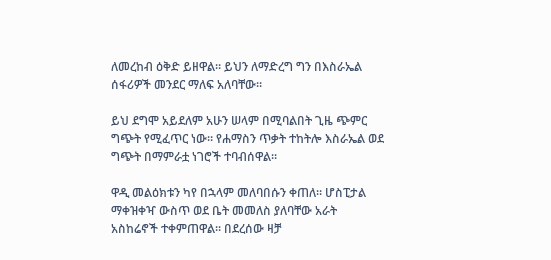ለመረከብ ዕቅድ ይዘዋል። ይህን ለማድረግ ግን በእስራኤል ሰፋሪዎች መንደር ማለፍ አለባቸው።

ይህ ደግሞ አይደለም አሁን ሠላም በሚባልበት ጊዜ ጭምር ግጭት የሚፈጥር ነው። የሐማስን ጥቃት ተከትሎ እስራኤል ወደ ግጭት በማምራቷ ነገሮች ተባብሰዋል።

ዋዲ መልዕክቱን ካየ በኋላም መለባበሱን ቀጠለ። ሆስፒታል ማቀዝቀዣ ውስጥ ወደ ቤት መመለስ ያለባቸው አራት አስከሬኖች ተቀምጠዋል። በደረሰው ዛቻ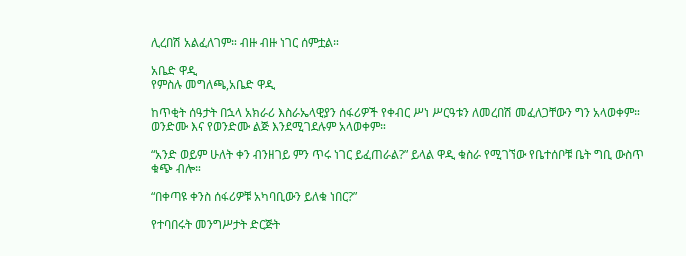ሊረበሽ አልፈለገም። ብዙ ብዙ ነገር ሰምቷል።

አቤድ ዋዲ
የምስሉ መግለጫ,አቤድ ዋዲ

ከጥቂት ሰዓታት በኋላ አክራሪ እስራኤላዊያን ሰፋሪዎች የቀብር ሥነ ሥርዓቱን ለመረበሽ መፈለጋቸውን ግን አላወቀም። ወንድሙ እና የወንድሙ ልጅ እንደሚገደሉም አላወቀም።

“አንድ ወይም ሁለት ቀን ብንዘገይ ምን ጥሩ ነገር ይፈጠራል?” ይላል ዋዲ ቁስራ የሚገኘው የቤተሰቦቹ ቤት ግቢ ውስጥ ቁጭ ብሎ።

“በቀጣዩ ቀንስ ሰፋሪዎቹ አካባቢውን ይለቁ ነበር?”

የተባበሩት መንግሥታት ድርጅት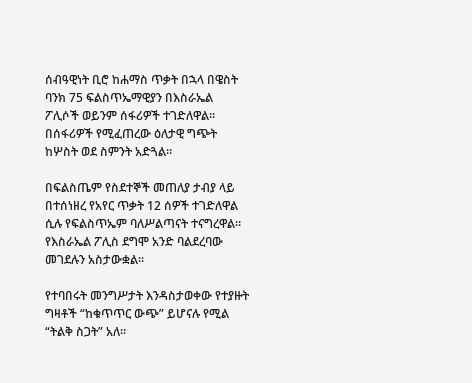ሰብዓዊነት ቢሮ ከሐማስ ጥቃት በኋላ በዌስት ባንክ 75 ፍልስጥኤማዊያን በእስራኤል ፖሊሶች ወይንም ሰፋሪዎች ተገድለዋል። በሰፋሪዎች የሚፈጠረው ዕለታዊ ግጭት ከሦስት ወደ ስምንት አድጓል።

በፍልስጤም የስደተኞች መጠለያ ታብያ ላይ በተሰነዘረ የአየር ጥቃት 12 ሰዎች ተገድለዋል ሲሉ የፍልስጥኤም ባለሥልጣናት ተናግረዋል። የእስራኤል ፖሊስ ደግሞ አንድ ባልደረባው መገደሉን አስታውቋል።

የተባበሩት መንግሥታት እንዳስታወቀው የተያዙት ግዛቶች “ከቁጥጥር ውጭ” ይሆናሉ የሚል “ትልቅ ስጋት” አለ።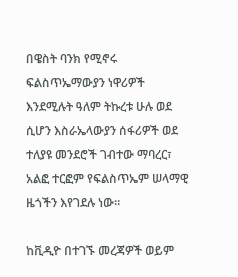በዌስት ባንክ የሚኖሩ ፍልስጥኤማውያን ነዋሪዎች እንደሚሉት ዓለም ትኩረቱ ሁሉ ወደ ሲሆን እስራኤላውያን ሰፋሪዎች ወደ ተለያዩ መንደሮች ገብተው ማባረር፣ አልፎ ተርፎም የፍልስጥኤም ሠላማዊ ዜጎችን እየገደሉ ነው።

ከቪዲዮ በተገኙ መረጃዎች ወይም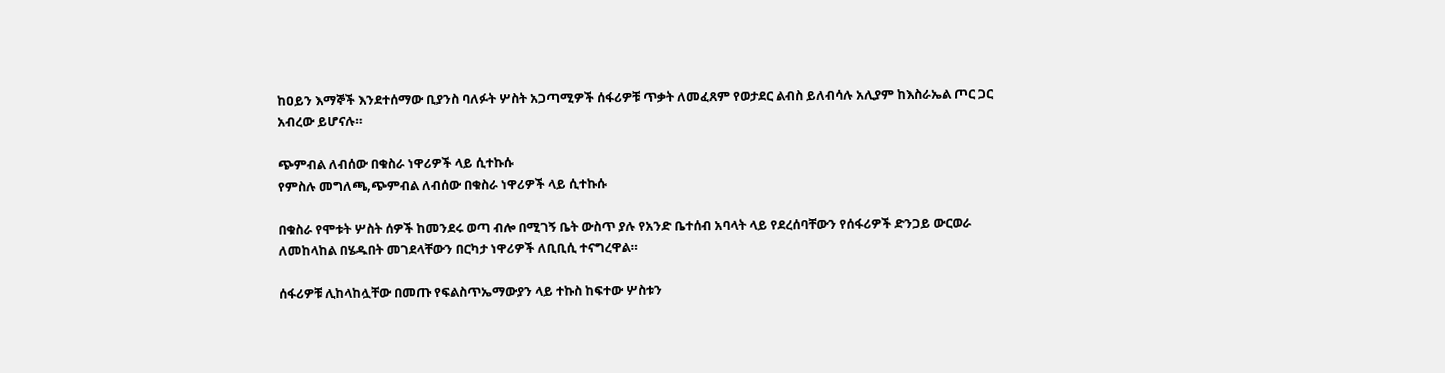ከዐይን እማኞች እንደተሰማው ቢያንስ ባለፉት ሦስት አጋጣሚዎች ሰፋሪዎቹ ጥቃት ለመፈጸም የወታደር ልብስ ይለብሳሉ አሊያም ከእስራኤል ጦር ጋር አብረው ይሆናሉ።

ጭምብል ለብሰው በቁስራ ነዋሪዎች ላይ ሲተኩሱ
የምስሉ መግለጫ,ጭምብል ለብሰው በቁስራ ነዋሪዎች ላይ ሲተኩሱ

በቁስራ የሞቱት ሦስት ሰዎች ከመንደሩ ወጣ ብሎ በሚገኝ ቤት ውስጥ ያሉ የአንድ ቤተሰብ አባላት ላይ የደረሰባቸውን የሰፋሪዎች ድንጋይ ውርወራ ለመከላከል በሄዱበት መገደላቸውን በርካታ ነዋሪዎች ለቢቢሲ ተናግረዋል።

ሰፋሪዎቹ ሊከላከሏቸው በመጡ የፍልስጥኤማውያን ላይ ተኩስ ከፍተው ሦስቱን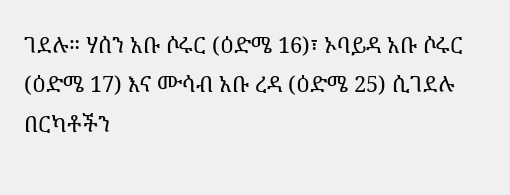ገደሉ። ሃሰን አቡ ሶሩር (ዕድሜ 16)፣ ኦባይዳ አቡ ሶሩር (ዕድሜ 17) እና ሙሳብ አቡ ረዳ (ዕድሜ 25) ሲገደሉ በርካቶችን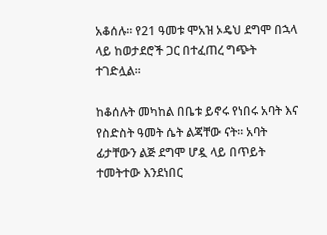አቆሰሉ። የ21 ዓመቱ ሞአዝ ኦዴህ ደግሞ በኋላ ላይ ከወታደሮች ጋር በተፈጠረ ግጭት ተገድሏል።

ከቆሰሉት መካከል በቤቱ ይኖሩ የነበሩ አባት እና የስድስት ዓመት ሴት ልጃቸው ናት። አባት ፊታቸውን ልጅ ደግሞ ሆዷ ላይ በጥይት ተመትተው እንደነበር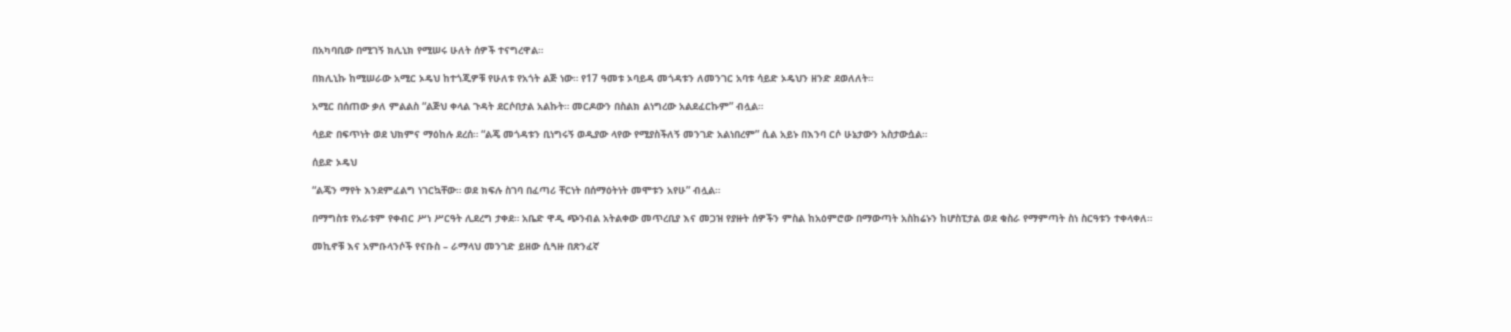በአካባቢው በሚገኝ ክሊኒክ የሚሠሩ ሁለት ሰዎች ተናግረዋል።

በክሊኒኩ ከሚሠራው አሚር ኦዴህ ከተጎጂዎቹ የሁለቱ የአጎት ልጅ ነው። የ17 ዓመቱ ኦባይዳ መጎዳቱን ለመንገር አባቱ ሳይድ ኦዴህን ዘንድ ደወለለት።

አሚር በሰጠው ቃለ ምልልስ “ልጅህ ቀላል ጉዳት ደርሶበታል አልኩት። መርዶውን በስልክ ልነግረው አልደፈርኩም” ብሏል።

ሳይድ በፍጥነት ወደ ህክምና ማዕከሉ ደረሰ። “ልጄ መጎዳቱን ቢነግሩኝ ወዲያው ላየው የሚያስችለኝ መንገድ አልነበረም” ሲል አይኑ በእንባ ርሶ ሁኔታውን አስታውሷል።

ሰይድ ኦዴህ

“ልጄን ማየት እንደምፈልግ ነገርኳቸው። ወደ ክፍሉ ስገባ በፈጣሪ ቸርነት በሰማዕትነት መሞቱን አየሁ” ብሏል።

በማግስቱ የአራቱም የቀብር ሥነ ሥርዓት ሊደረግ ታቀደ። አቤድ ዋዲ ጭንብል አትልቀው መጥረቢያ እና መጋዝ የያዙት ሰዎችን ምስል ከአዕምሮው በማውጣት አስከሬኑን ከሆስፒታል ወደ ቁስራ የማምጣት ስነ ስርዓቱን ተቀላቀለ።

መኪኖቹ እና አምቡላንሶች የናቡስ – ራማላህ መንገድ ይዘው ሲጓዙ በጽንፈኛ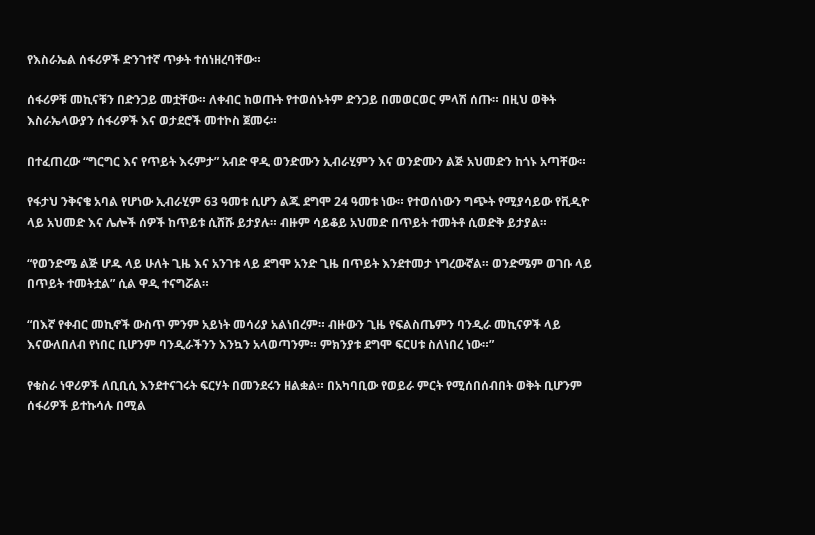የእስራኤል ሰፋሪዎች ድንገተኛ ጥቃት ተሰነዘረባቸው።

ሰፋሪዎቹ መኪናቹን በድንጋይ መቷቸው። ለቀብር ከወጡት የተወሰኑትም ድንጋይ በመወርወር ምላሽ ሰጡ። በዚህ ወቅት እስራኤላውያን ሰፋሪዎች እና ወታደሮች መተኮስ ጀመሩ።

በተፈጠረው “ግርግር እና የጥይት እሩምታ” አብድ ዋዲ ወንድሙን ኢብራሂምን እና ወንድሙን ልጅ አህመድን ከጎኑ አጣቸው።

የፋታህ ንቅናቄ አባል የሆነው ኢብራሂም 63 ዓመቱ ሲሆን ልጁ ደግሞ 24 ዓመቱ ነው። የተወሰነውን ግጭት የሚያሳይው የቪዲዮ ላይ አህመድ እና ሌሎች ሰዎች ከጥይቱ ሲሸሹ ይታያሉ። ብዙም ሳይቆይ አህመድ በጥይት ተመትቶ ሲወድቅ ይታያል።

“የወንድሜ ልጅ ሆዱ ላይ ሁለት ጊዜ እና አንገቱ ላይ ደግሞ አንድ ጊዜ በጥይት እንደተመታ ነግረውኛል። ወንድሜም ወገቡ ላይ በጥይት ተመትቷል” ሲል ዋዲ ተናግሯል።

“በእኛ የቀብር መኪኖች ውስጥ ምንም አይነት መሳሪያ አልነበረም። ብዙውን ጊዜ የፍልስጤምን ባንዲራ መኪናዎች ላይ እናውለበለብ የነበር ቢሆንም ባንዲራችንን እንኳን አላወጣንም። ምክንያቱ ደግሞ ፍርሀቱ ስለነበረ ነው።”

የቁስራ ነዋሪዎች ለቢቢሲ እንደተናገሩት ፍርሃት በመንደሩን ዘልቋል። በአካባቢው የወይራ ምርት የሚሰበሰብበት ወቅት ቢሆንም ሰፋሪዎች ይተኩሳሉ በሚል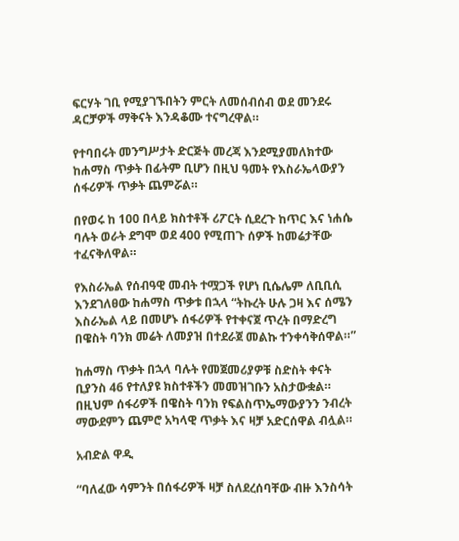ፍርሃት ገቢ የሚያገኙበትን ምርት ለመሰብሰብ ወደ መንደሩ ዳርቻዎች ማቅናት እንዳቆሙ ተናግረዋል።

የተባበሩት መንግሥታት ድርጅት መረጃ እንደሚያመለክተው ከሐማስ ጥቃት በፊትም ቢሆን በዚህ ዓመት የእስራኤላውያን ሰፋሪዎች ጥቃት ጨምሯል።

በየወሩ ከ 100 በላይ ክስተቶች ሪፖርት ሲደረጉ ከጥር እና ነሐሴ ባሉት ወራት ደግሞ ወደ 400 የሚጠጉ ሰዎች ከመሬታቸው ተፈናቅለዋል።

የእስራኤል የሰብዓዊ መብት ተሟጋች የሆነ ቢሴሌም ለቢቢሲ እንደገለፀው ከሐማስ ጥቃቱ በኋላ “ትኩረት ሁሉ ጋዛ እና ሰሜን እስራኤል ላይ በመሆኑ ሰፋሪዎች የተቀናጀ ጥረት በማድረግ በዌስት ባንክ መሬት ለመያዝ በተደራጀ መልኩ ተንቀሳቅሰዋል።”

ከሐማስ ጥቃት በኋላ ባሉት የመጀመሪያዎቹ ስድስት ቀናት ቢያንስ 46 የተለያዩ ክስተቶችን መመዝገቡን አስታውቋል። በዚህም ሰፋሪዎች በዌስት ባንክ የፍልስጥኤማውያንን ንብረት ማውደምን ጨምሮ አካላዊ ጥቃት እና ዛቻ አድርሰዋል ብሏል።

አብድል ዋዲ

“ባለፈው ሳምንት በሰፋሪዎች ዛቻ ስለደረሰባቸው ብዙ እንስሳት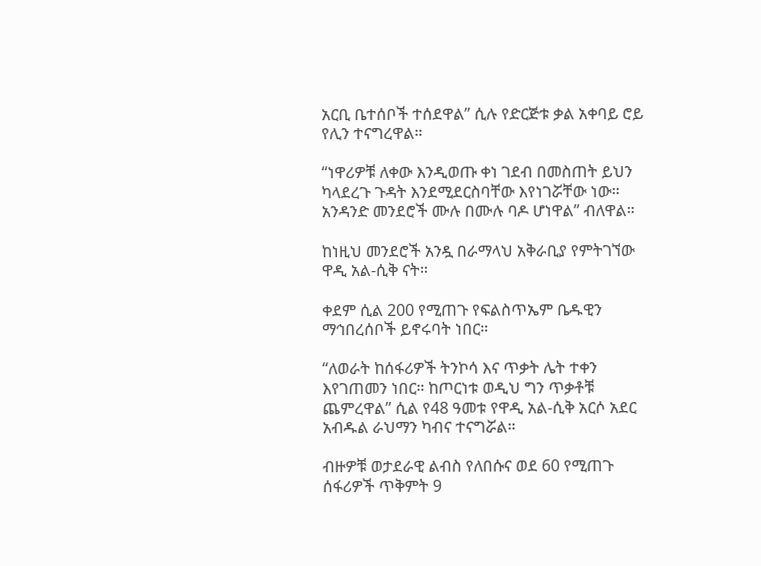አርቢ ቤተሰቦች ተሰደዋል” ሲሉ የድርጅቱ ቃል አቀባይ ሮይ የሊን ተናግረዋል።

“ነዋሪዎቹ ለቀው እንዲወጡ ቀነ ገደብ በመስጠት ይህን ካላደረጉ ጉዳት እንደሚደርስባቸው እየነገሯቸው ነው። አንዳንድ መንደሮች ሙሉ በሙሉ ባዶ ሆነዋል” ብለዋል።

ከነዚህ መንደሮች አንዷ በራማላህ አቅራቢያ የምትገኘው ዋዲ አል-ሲቅ ናት።

ቀደም ሲል 200 የሚጠጉ የፍልስጥኤም ቤዱዊን ማኅበረሰቦች ይኖሩባት ነበር።

“ለወራት ከሰፋሪዎች ትንኮሳ እና ጥቃት ሌት ተቀን እየገጠመን ነበር። ከጦርነቱ ወዲህ ግን ጥቃቶቹ ጨምረዋል” ሲል የ48 ዓመቱ የዋዲ አል-ሲቅ አርሶ አደር አብዱል ራህማን ካብና ተናግሯል።

ብዙዎቹ ወታደራዊ ልብስ የለበሱና ወደ 60 የሚጠጉ ሰፋሪዎች ጥቅምት 9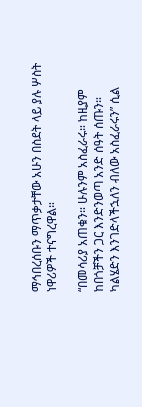ማኅበረሰቡን ማጥቃታቸው አሁን በስደት ላይ ያሉ ሦስት ነዋሪዎች ተናግረዋል።

“በመሳሪያ አጠቁን። ሁሉንም አስፈራሩ። ከዚያም ከበጎቻችን ጋር እንድንወጣ አንድ ሰዓት ሰጡን። ካልሄድን እንገድላችኋለን ብለው አስፈራሩን” ሲል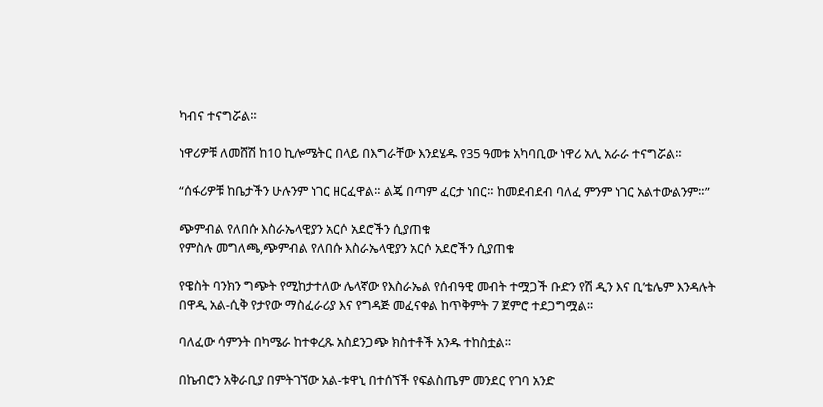ካብና ተናግሯል።

ነዋሪዎቹ ለመሸሽ ከ10 ኪሎሜትር በላይ በእግራቸው እንደሄዱ የ35 ዓመቱ አካባቢው ነዋሪ አሊ አራራ ተናግሯል።

“ሰፋሪዎቹ ከቤታችን ሁሉንም ነገር ዘርፈዋል። ልጄ በጣም ፈርታ ነበር። ከመደብደብ ባለፈ ምንም ነገር አልተውልንም።”

ጭምብል የለበሱ እስራኤላዊያን አርሶ አደሮችን ሲያጠቁ
የምስሉ መግለጫ,ጭምብል የለበሱ እስራኤላዊያን አርሶ አደሮችን ሲያጠቁ

የዌስት ባንክን ግጭት የሚከታተለው ሌላኛው የእስራኤል የሰብዓዊ መብት ተሟጋች ቡድን የሽ ዲን እና ቢ’ቴሌም እንዳሉት በዋዲ አል-ሲቅ የታየው ማስፈራሪያ እና የግዳጅ መፈናቀል ከጥቅምት 7 ጀምሮ ተደጋግሟል።

ባለፈው ሳምንት በካሜራ ከተቀረጹ አስደንጋጭ ክስተቶች አንዱ ተከስቷል።

በኬብሮን አቅራቢያ በምትገኘው አል-ቱዋኒ በተሰኘች የፍልስጤም መንደር የገባ አንድ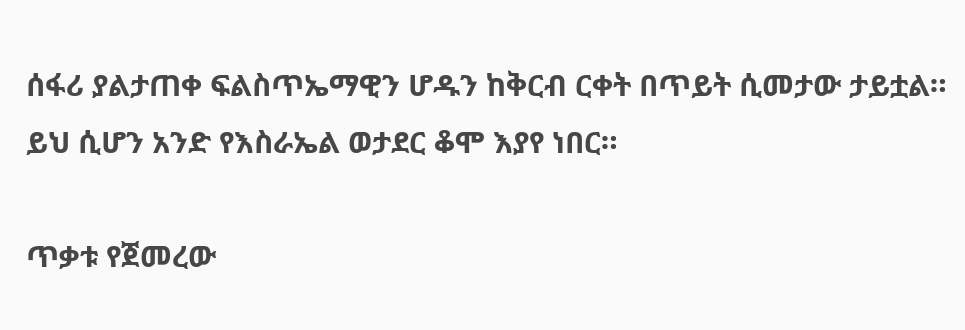ሰፋሪ ያልታጠቀ ፍልስጥኤማዊን ሆዱን ከቅርብ ርቀት በጥይት ሲመታው ታይቷል። ይህ ሲሆን አንድ የእስራኤል ወታደር ቆሞ እያየ ነበር።

ጥቃቱ የጀመረው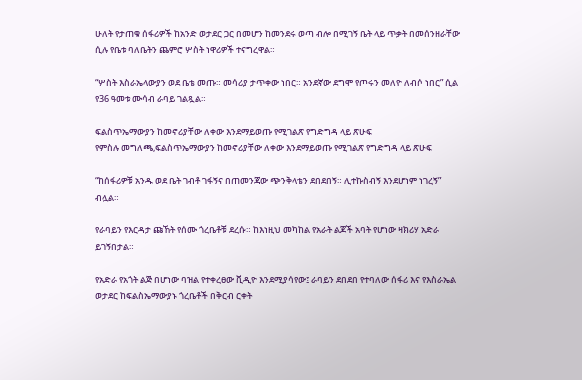ሁለት የታጠቁ ሰፋሪዎች ከአንድ ወታደር ጋር በመሆን ከመንደሩ ወጣ ብሎ በሚገኝ ቤት ላይ ጥቃት በመሰንዘራቸው ሲሉ የቤቱ ባለቤትን ጨምሮ ሦስት ነዋሪዎች ተናግረዋል።

“ሦስት እስራኤላውያን ወደ ቤቴ መጡ። መሳሪያ ታጥቀው ነበር። አንደኛው ደግሞ የጦሩን መለዮ ለብሶ ነበር” ሲል የ36 ዓመቱ ሙሳብ ራባይ ገልጿል።

ፍልስጥኤማውያን ከመኖሪያቸው ለቀው እንደማይወጡ የሚገልጽ የግድግዳ ላይ ጽሁፍ
የምስሉ መግለጫ,ፍልስጥኤማውያን ከመኖሪያቸው ለቀው እንደማይወጡ የሚገልጽ የግድግዳ ላይ ጽሁፍ

“ከሰፋሪዎቹ አንዱ ወደ ቤት ገብቶ ገፋኝና በጠመንጃው ጭንቅላቴን ደበደበኝ። ሊተኩስብኝ እንደሆነም ነገረኝ” ብሏል።

የራባይን የእርዳታ ጩኸት የሰሙ ጎረቤቶቹ ደረሱ። ከእነዚህ መካከል የአራት ልጆች አባት የሆነው ዛክሪሃ አድራ ይገኝበታል።

የአድራ የአጎት ልጅ በሆነው ባዝል የተቀረፀው ቪዲዮ እንደሚያሳየው፤ ራባይን ደበደበ የተባለው ሰፋሪ እና የእስራኤል ወታደር ከፍልስኤማውያኑ ጎረቤቶች በቅርብ ርቀት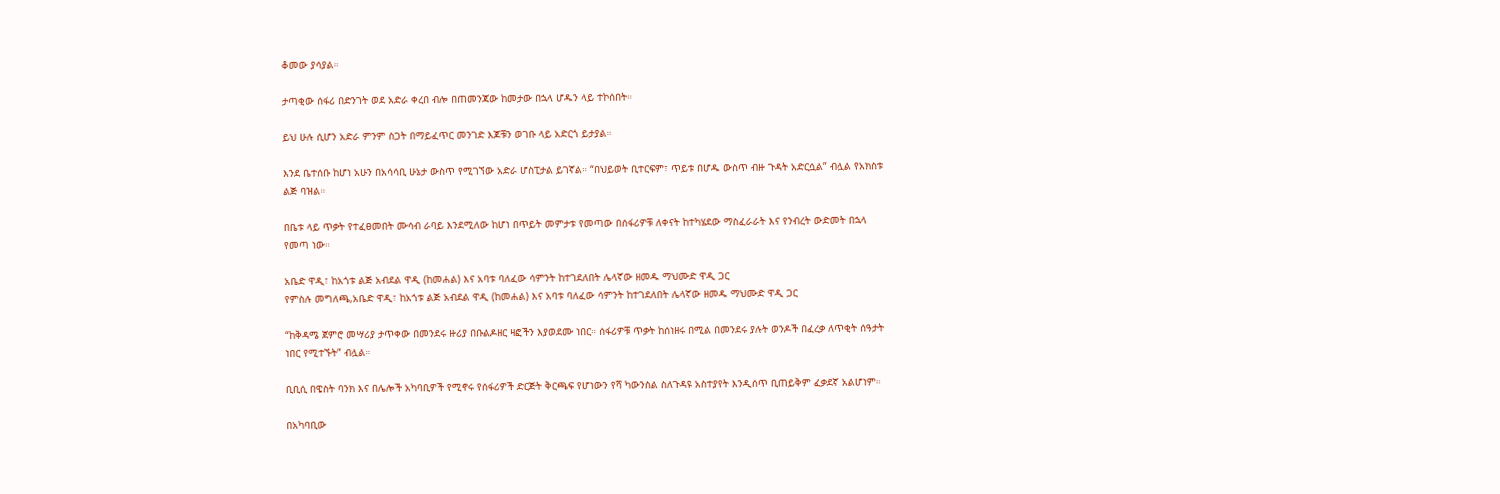ቆመው ያሳያል።

ታጣቂው ሰፋሪ በድንገት ወደ አድራ ቀረበ ብሎ በጠመንጃው ከመታው በኋላ ሆዱን ላይ ተኮሰበት።

ይህ ሁሉ ሲሆን አድራ ምንም ስጋት በማይፈጥር መንገድ እጆቹን ወገቡ ላይ አድርጎ ይታያል።

እንደ ቤተሰቡ ከሆነ አሁን በአሳሳቢ ሁኔታ ውስጥ የሚገኘው አድራ ሆስፒታል ይገኛል። “በህይወት ቢተርፍም፣ ጥይቱ በሆዱ ውስጥ ብዙ ጉዳት አድርሷል” ብሏል የአክስቱ ልጅ ባዝል።

በቤቱ ላይ ጥቃት የተፈፀመበት ሙሳብ ራባይ እንደሚለው ከሆነ በጥይት መምታቱ የመጣው በሰፋሪዎቹ ለቀናት ከተካሄደው ማስፈራራት እና የንብረት ውድመት በኋላ የመጣ ነው።

አቤድ ዋዲ፣ ከአጎቱ ልጅ አብደል ዋዲ (ከመሐል) እና አባቱ ባለፈው ሳምንት ከተገደለበት ሌላኛው ዘመዱ ማህሙድ ዋዲ ጋር
የምስሉ መግለጫ,አቤድ ዋዲ፣ ከአጎቱ ልጅ አብደል ዋዲ (ከመሐል) እና አባቱ ባለፈው ሳምንት ከተገደለበት ሌላኛው ዘመዱ ማህሙድ ዋዲ ጋር

“ከቅዳሜ ጀምሮ መሣሪያ ታጥቀው በመንደሩ ዙሪያ በቡልዶዘር ዛፎችን እያወደሙ ነበር። ሰፋሪዎቹ ጥቃት ከሰነዘሩ በሚል በመንደሩ ያሉት ወንዶች በፈረቃ ለጥቂት ሰዓታት ነበር የሚተኙት” ብሏል።

ቢቢሲ በዌስት ባንክ እና በሌሎች አካባቢዎች የሚኖሩ የሰፋሪዎች ድርጅት ቅርጫፍ የሆነውን የሻ ካውንስል ስለጉዳዩ አስተያየት እንዲሰጥ ቢጠይቅም ፈቃደኛ አልሆነም።

በአካባቢው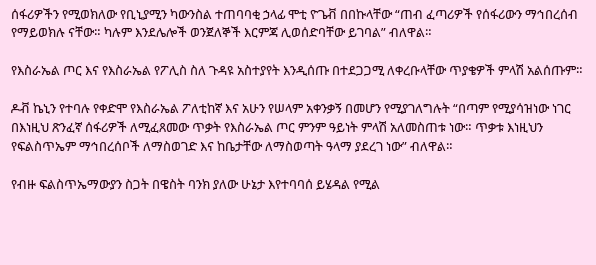ሰፋሪዎችን የሚወክለው የቢኒያሚን ካውንስል ተጠባባቂ ኃላፊ ሞቲ ዮጌቭ በበኩላቸው “ጠብ ፈጣሪዎች የሰፋሪውን ማኅበረሰብ የማይወክሉ ናቸው። ካሉም እንደሌሎች ወንጀለኞች እርምጃ ሊወሰድባቸው ይገባል” ብለዋል።

የእስራኤል ጦር እና የእስራኤል የፖሊስ ስለ ጉዳዩ አስተያየት እንዲሰጡ በተደጋጋሚ ለቀረቡላቸው ጥያቄዎች ምላሽ አልሰጡም።

ዶቭ ኬኒን የተባሉ የቀድሞ የእስራኤል ፖለቲከኛ እና አሁን የሠላም አቀንቃኝ በመሆን የሚያገለግሉት “በጣም የሚያሳዝነው ነገር በእነዚህ ጽንፈኛ ሰፋሪዎች ለሚፈጸመው ጥቃት የእስራኤል ጦር ምንም ዓይነት ምላሽ አለመስጠቱ ነው። ጥቃቱ እነዚህን የፍልስጥኤም ማኅበረሰቦች ለማስወገድ እና ከቤታቸው ለማስወጣት ዓላማ ያደረገ ነው” ብለዋል።

የብዙ ፍልስጥኤማውያን ስጋት በዌስት ባንክ ያለው ሁኔታ እየተባባሰ ይሄዳል የሚል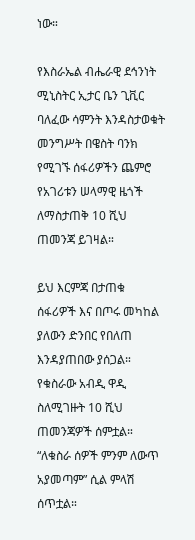ነው።

የእስራኤል ብሔራዊ ደኅንነት ሚኒስትር ኢታር ቤን ጊቪር ባለፈው ሳምንት እንዳስታወቁት መንግሥት በዌስት ባንክ የሚገኙ ሰፋሪዎችን ጨምሮ የአገሪቱን ሠላማዊ ዜጎች ለማስታጠቅ 10 ሺህ ጠመንጃ ይገዛል።

ይህ እርምጃ በታጠቁ ሰፋሪዎች እና በጦሩ መካከል ያለውን ድንበር የበለጠ እንዳያጠበው ያሰጋል። የቁስራው አብዲ ዋዲ ስለሚገዙት 10 ሺህ ጠመንጃዎች ሰምቷል። “ለቁስራ ሰዎች ምንም ለውጥ አያመጣም” ሲል ምላሽ ሰጥቷል።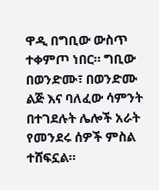ዋዲ በግቢው ውስጥ ተቀምጦ ነበር። ግቢው በወንድሙ፣ በወንድሙ ልጅ እና ባለፈው ሳምንት በተገደሉት ሌሎች አራት የመንደሩ ሰዎች ምስል ተሸፍኗል።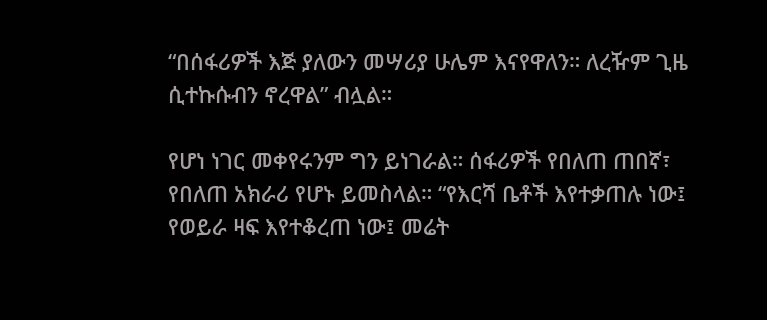“በሰፋሪዎች እጅ ያለውን መሣሪያ ሁሌም እናየዋለን። ለረዥም ጊዜ ሲተኩሱብን ኖረዋል” ብሏል።

የሆነ ነገር መቀየሩንም ግን ይነገራል። ሰፋሪዎች የበለጠ ጠበኛ፣ የበለጠ አክራሪ የሆኑ ይመስላል። “የእርሻ ቤቶች እየተቃጠሉ ነው፤ የወይራ ዛፍ እየተቆረጠ ነው፤ መሬት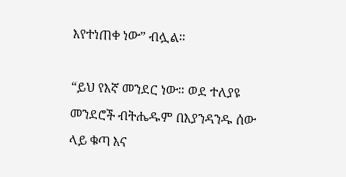እየተነጠቀ ነው” ብሏል።

“ይህ የእኛ መንደር ነው። ወደ ተለያዩ መንደሮች ብትሔዱም በእያንዳንዱ ሰው ላይ ቁጣ እና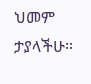ህመም ታያላችሁ።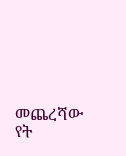መጨረሻው የት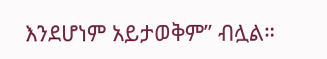እንደሆነም አይታወቅም” ብሏል።